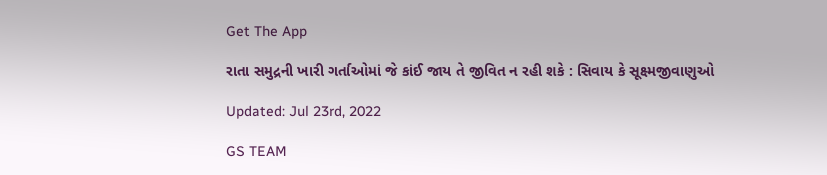Get The App

રાતા સમુદ્રની ખારી ગર્તાઓમાં જે કાંઈ જાય તે જીવિત ન રહી શકે : સિવાય કે સૂક્ષ્મજીવાણુઓ

Updated: Jul 23rd, 2022

GS TEAM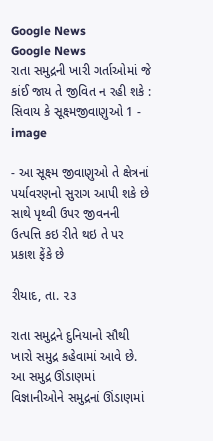Google News
Google News
રાતા સમુદ્રની ખારી ગર્તાઓમાં જે કાંઈ જાય તે જીવિત ન રહી શકે : સિવાય કે સૂક્ષ્મજીવાણુઓ 1 - image

- આ સૂક્ષ્મ જીવાણુઓ તે ક્ષેત્રનાં પર્યાવરણનો સુરાગ આપી શકે છે સાથે પૃથ્વી ઉપર જીવનની ઉત્પત્તિ કઇ રીતે થઇ તે પર પ્રકાશ ફેંકે છે

રીયાદ, તા. ૨૩

રાતા સમુદ્રને દુનિયાનો સૌથી ખારો સમુદ્ર કહેવામાં આવે છે. આ સમુદ્ર ઊંડાણમાં વિજ્ઞાનીઓને સમુદ્રનાં ઊંડાણમાં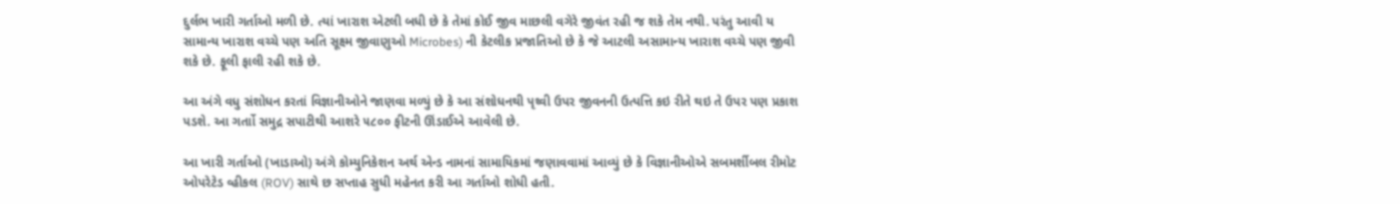દુર્લભ ખારી ગર્તાઓ મળી છે. ત્યાં ખારાશ એટલી બધી છે કે તેમાં કોઈ જીવ માછલી વગેરે જીવંત રહી જ શકે તેમ નથી. પરંતુ આવી ય સામાન્ય ખારાશ વચ્ચે પણ અતિ સૂક્ષ્મ જીવાણુઓ Microbes) ની કેટલીક પ્રજાતિઓ છે કે જે આટલી અસામાન્ય ખારાશ વચ્ચે પણ જીવી શકે છે. ફૂલી ફાલી રહી શકે છે.

આ અંગે વધુ સંશોધન કરતાં વિજ્ઞાનીઓને જાણવા મળ્યું છે કે આ સંશોધનથી પૃથ્વી ઉપર જીવનની ઉત્પત્તિ કઇ રીતે થઇ તે ઉપર પણ પ્રકાશ પડશે. આ ગર્તાો સમુદ્ર સપાટીથી આશરે ૫૮૦૦ ફીટની ઊંડાઈએ આવેલી છે.

આ ખારી ગર્તાઓ (ખાડાઓ) અંગે કોમ્યુનિકેશન અર્થ એન્ડ નામનાં સામાયિકમાં જણાવવામાં આવ્યું છે કે વિજ્ઞાનીઓએ સબમર્શીબલ રીમોટ ઓપરેટેડ વ્હીકલ (ROV) સાથે છ સપ્તાહ સુધી મહેનત કરી આ ગર્તાઓ શોધી હતી.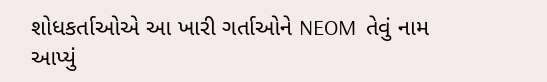શોધકર્તાઓએ આ ખારી ગર્તાઓને NEOM  તેવું નામ આપ્યું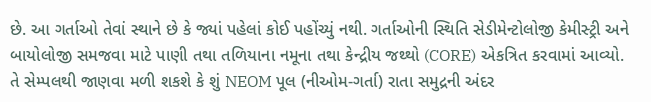છે. આ ગર્તાઓ તેવાં સ્થાને છે કે જ્યાં પહેલાં કોઈ પહોંચ્યું નથી. ગર્તાઓની સ્થિતિ સેડીમેન્ટોલોજી કેમીસ્ટ્રી અને બાયોલોજી સમજવા માટે પાણી તથા તળિયાના નમૂના તથા કેન્દ્રીય જથ્થો (CORE) એકત્રિત કરવામાં આવ્યો. તે સેમ્પલથી જાણવા મળી શકશે કે શું NEOM પૂલ (નીઓમ-ગર્તા) રાતા સમુદ્રની અંદર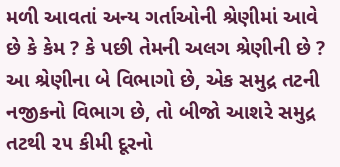મળી આવતાં અન્ય ગર્તાઓની શ્રેણીમાં આવે છે કે કેમ ? કે પછી તેમની અલગ શ્રેણીની છે ? આ શ્રેણીના બે વિભાગો છે, એક સમુદ્ર તટની નજીકનો વિભાગ છે, તો બીજો આશરે સમુદ્ર તટથી ૨૫ કીમી દૂરનો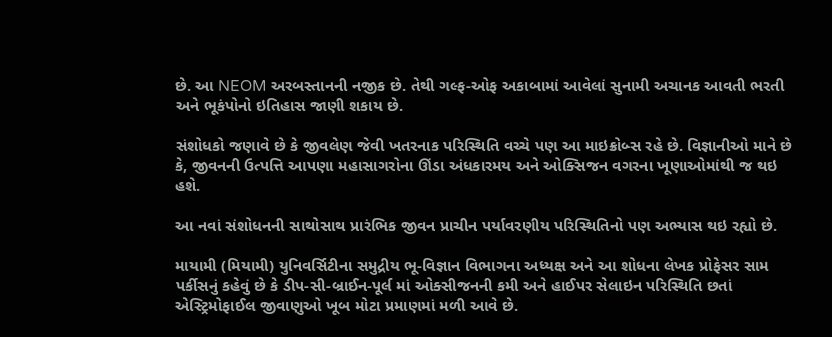છે. આ NEOM અરબસ્તાનની નજીક છે. તેથી ગલ્ફ-ઓફ અકાબામાં આવેલાં સુનામી અચાનક આવતી ભરતી અને ભૂકંપોનો ઇતિહાસ જાણી શકાય છે.

સંશોધકો જણાવે છે કે જીવલેણ જેવી ખતરનાક પરિસ્થિતિ વચ્ચે પણ આ માઇક્રોબ્સ રહે છે. વિજ્ઞાનીઓ માને છે કે, જીવનની ઉત્પત્તિ આપણા મહાસાગરોના ઊંડા અંધકારમય અને ઓક્સિજન વગરના ખૂણાઓમાંથી જ થઇ હશે.

આ નવાં સંશોધનની સાથોસાથ પ્રારંભિક જીવન પ્રાચીન પર્યાવરણીય પરિસ્થિતિનો પણ અભ્યાસ થઇ રહ્યો છે.

માયામી (મિયામી) યુનિવર્સિટીના સમુદ્રીય ભૂ-વિજ્ઞાન વિભાગના અધ્યક્ષ અને આ શોધના લેખક પ્રોફેસર સામ પર્કીસનું કહેવું છે કે ડીપ-સી-બ્રાઈન-પૂર્લ માં ઓક્સીજનની કમી અને હાઈપર સેલાઇન પરિસ્થિતિ છતાં એસ્ટ્રિમોફાઈલ જીવાણુઓ ખૂબ મોટા પ્રમાણમાં મળી આવે છે.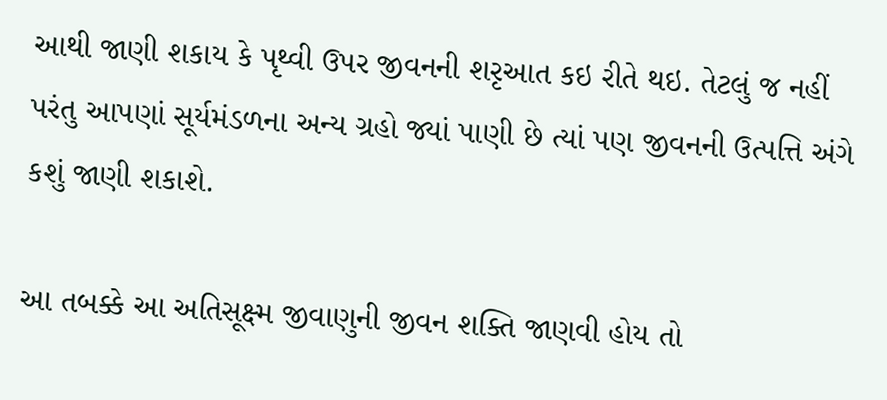આથી જાણી શકાય કે પૃથ્વી ઉપર જીવનની શરૃઆત કઇ રીતે થઇ. તેટલું જ નહીં પરંતુ આપણાં સૂર્યમંડળના અન્ય ગ્રહો જ્યાં પાણી છે ત્યાં પણ જીવનની ઉત્પત્તિ અંગે કશું જાણી શકાશે.

આ તબક્કે આ અતિસૂક્ષ્મ જીવાણુની જીવન શક્તિ જાણવી હોય તો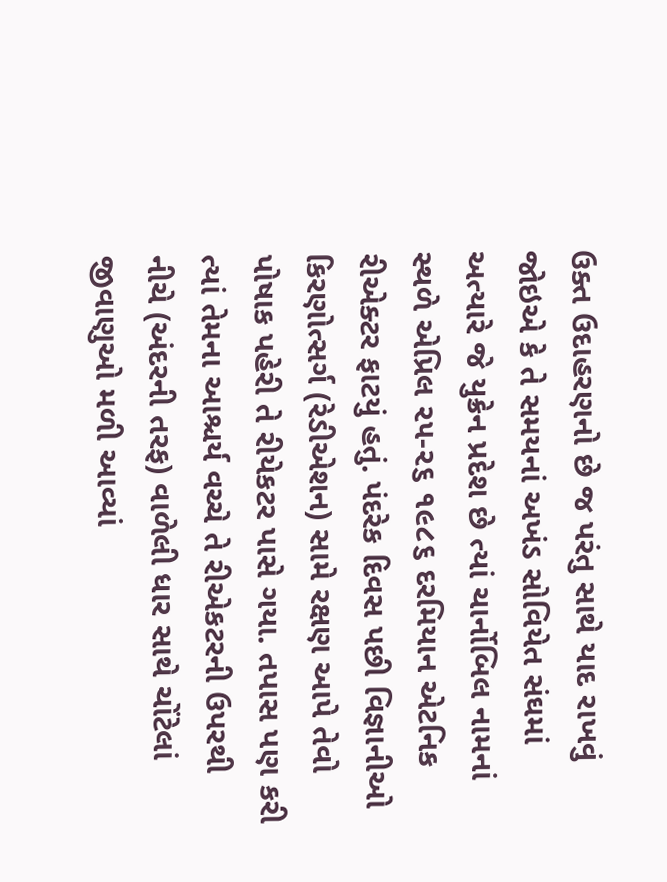ઉક્ત ઉદાહરણનો છે જ પરંતુ સાથે યાદ રાખવું જોઇએ કે તે સમયનાં અખંડ સોવિયેત સંઘમાં અત્યારે જે યુક્રેન પ્રદેશ છે ત્યાં ચાર્નોબિલ નામનાં સ્થળે એપ્રિલ ૨૫-૨૬ ૧૯૮૬ દરમિયાન એટનિક રીએક્ટર ફાટયું હતું. પંદરેક દિવસ પછી વિજ્ઞાનીઓ કિરણોત્સર્ગ (રેડીએશન) સામે રક્ષણ આપે તેવો પોષાક પહેરી તે રીયેકટર પાસે ગયા. તપાસ પણ કરી ત્યાં તેમના આશ્ચર્ય વચ્ચે તે રીએકટરની ઉપરથી નીચે (અંદરની તરફ) વાળેલી ધાર સાથે ચોંટેલાં જીવાણુઓ મળી આવ્યાં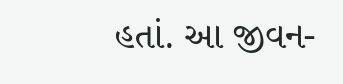હતાં. આ જીવન-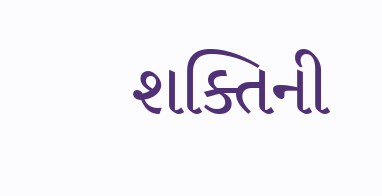શક્તિની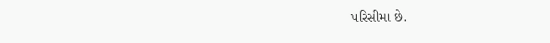પરિસીમા છે.